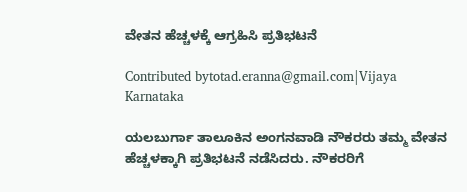ವೇತನ ಹೆಚ್ಚಳಕ್ಕೆ ಆಗ್ರಹಿಸಿ ಪ್ರತಿಭಟನೆ

Contributed bytotad.eranna@gmail.com|Vijaya Karnataka

ಯಲಬುರ್ಗಾ ತಾಲೂಕಿನ ಅಂಗನವಾಡಿ ನೌಕರರು ತಮ್ಮ ವೇತನ ಹೆಚ್ಚಳಕ್ಕಾಗಿ ಪ್ರತಿಭಟನೆ ನಡೆಸಿದರು. ನೌಕರರಿಗೆ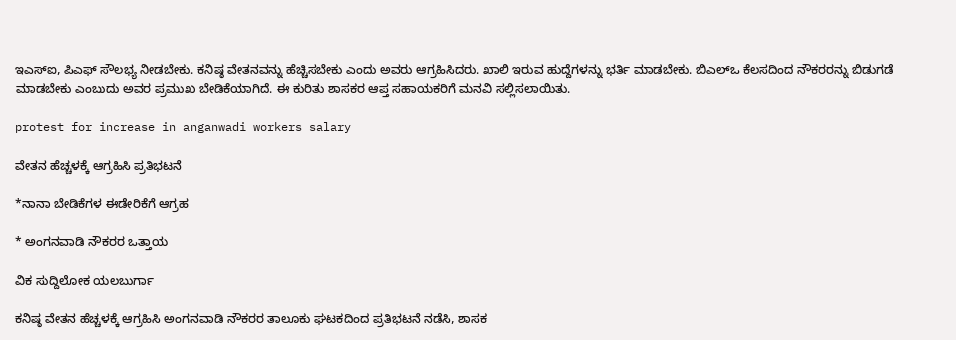ಇಎಸ್‌ಐ, ಪಿಎಫ್‌ ಸೌಲಭ್ಯ ನೀಡಬೇಕು. ಕನಿಷ್ಠ ವೇತನವನ್ನು ಹೆಚ್ಚಿಸಬೇಕು ಎಂದು ಅವರು ಆಗ್ರಹಿಸಿದರು. ಖಾಲಿ ಇರುವ ಹುದ್ದೆಗಳನ್ನು ಭರ್ತಿ ಮಾಡಬೇಕು. ಬಿಎಲ್‌ಒ ಕೆಲಸದಿಂದ ನೌಕರರನ್ನು ಬಿಡುಗಡೆ ಮಾಡಬೇಕು ಎಂಬುದು ಅವರ ಪ್ರಮುಖ ಬೇಡಿಕೆಯಾಗಿದೆ. ಈ ಕುರಿತು ಶಾಸಕರ ಆಪ್ತ ಸಹಾಯಕರಿಗೆ ಮನವಿ ಸಲ್ಲಿಸಲಾಯಿತು.

protest for increase in anganwadi workers salary

ವೇತನ ಹೆಚ್ಚಳಕ್ಕೆ ಆಗ್ರಹಿಸಿ ಪ್ರತಿಭಟನೆ

*ನಾನಾ ಬೇಡಿಕೆಗಳ ಈಡೇರಿಕೆಗೆ ಆಗ್ರಹ

* ಅಂಗನವಾಡಿ ನೌಕರರ ಒತ್ತಾಯ

ವಿಕ ಸುದ್ದಿಲೋಕ ಯಲಬುರ್ಗಾ

ಕನಿಷ್ಠ ವೇತನ ಹೆಚ್ಚಳಕ್ಕೆ ಆಗ್ರಹಿಸಿ ಅಂಗನವಾಡಿ ನೌಕರರ ತಾಲೂಕು ಘಟಕದಿಂದ ಪ್ರತಿಭಟನೆ ನಡೆಸಿ, ಶಾಸಕ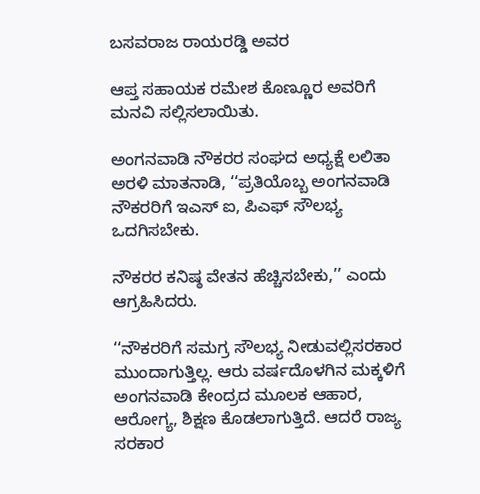ಬಸವರಾಜ ರಾಯರಡ್ಡಿ ಅವರ

ಆಪ್ತ ಸಹಾಯಕ ರಮೇಶ ಕೊಣ್ಣೂರ ಅವರಿಗೆ ಮನವಿ ಸಲ್ಲಿಸಲಾಯಿತು.

ಅಂಗನವಾಡಿ ನೌಕರರ ಸಂಘದ ಅಧ್ಯಕ್ಷೆ ಲಲಿತಾ ಅರಳಿ ಮಾತನಾಡಿ, ‘‘ಪ್ರತಿಯೊಬ್ಬ ಅಂಗನವಾಡಿ ನೌಕರರಿಗೆ ಇಎಸ್ ಐ, ಪಿಎಫ್ ಸೌಲಭ್ಯ ಒದಗಿಸಬೇಕು.

ನೌಕರರ ಕನಿಷ್ಠ ವೇತನ ಹೆಚ್ಚಿಸಬೇಕು,’’ ಎಂದು ಆಗ್ರಹಿಸಿದರು.

‘‘ನೌಕರರಿಗೆ ಸಮಗ್ರ ಸೌಲಭ್ಯ ನೀಡುವಲ್ಲಿಸರಕಾರ ಮುಂದಾಗುತ್ತಿಲ್ಲ. ಆರು ವರ್ಷದೊಳಗಿನ ಮಕ್ಕಳಿಗೆ ಅಂಗನವಾಡಿ ಕೇಂದ್ರದ ಮೂಲಕ ಆಹಾರ, ಆರೋಗ್ಯ, ಶಿಕ್ಷಣ ಕೊಡಲಾಗುತ್ತಿದೆ. ಆದರೆ ರಾಜ್ಯ ಸರಕಾರ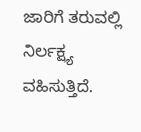ಜಾರಿಗೆ ತರುವಲ್ಲಿ ನಿರ್ಲಕ್ಷ್ಯ ವಹಿಸುತ್ತಿದೆ.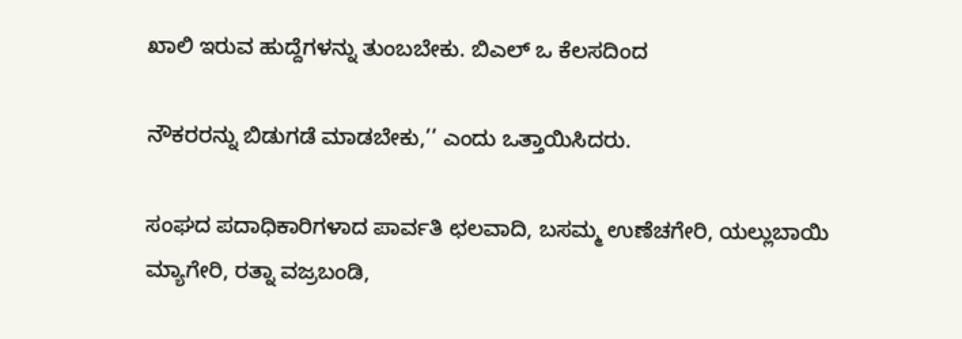ಖಾಲಿ ಇರುವ ಹುದ್ದೆಗಳನ್ನು ತುಂಬಬೇಕು. ಬಿಎಲ್ ಒ ಕೆಲಸದಿಂದ

ನೌಕರರನ್ನು ಬಿಡುಗಡೆ ಮಾಡಬೇಕು,’’ ಎಂದು ಒತ್ತಾಯಿಸಿದರು.

ಸಂಘದ ಪದಾಧಿಕಾರಿಗಳಾದ ಪಾರ್ವತಿ ಛಲವಾದಿ, ಬಸಮ್ಮ ಉಣೆಚಗೇರಿ, ಯಲ್ಲುಬಾಯಿ ಮ್ಯಾಗೇರಿ, ರತ್ನಾ ವಜ್ರಬಂಡಿ,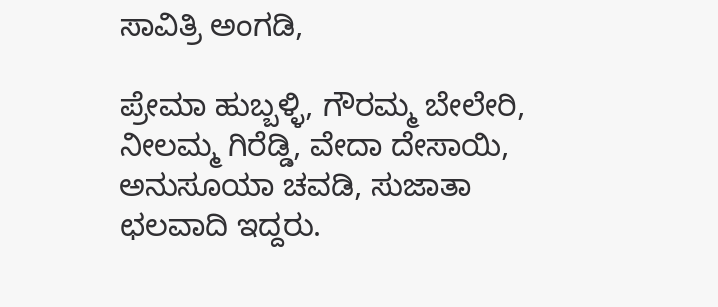ಸಾವಿತ್ರಿ ಅಂಗಡಿ,

ಪ್ರೇಮಾ ಹುಬ್ಬಳ್ಳಿ, ಗೌರಮ್ಮ ಬೇಲೇರಿ, ನೀಲಮ್ಮ ಗಿರೆಡ್ಡಿ, ವೇದಾ ದೇಸಾಯಿ, ಅನುಸೂಯಾ ಚವಡಿ, ಸುಜಾತಾ ಛಲವಾದಿ ಇದ್ದರು.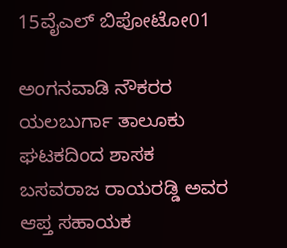15ವೈಎಲ್ ಬಿಪೋಟೋ01

ಅಂಗನವಾಡಿ ನೌಕರರ ಯಲಬುರ್ಗಾ ತಾಲೂಕು ಘಟಕದಿಂದ ಶಾಸಕ ಬಸವರಾಜ ರಾಯರಡ್ಡಿ ಅವರ ಆಪ್ತ ಸಹಾಯಕ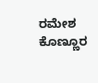ರಮೇಶ ಕೊಣ್ಣೂರ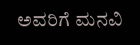ಅವರಿಗೆ ಮನವಿ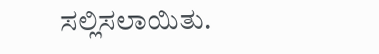ಸಲ್ಲಿಸಲಾಯಿತು.